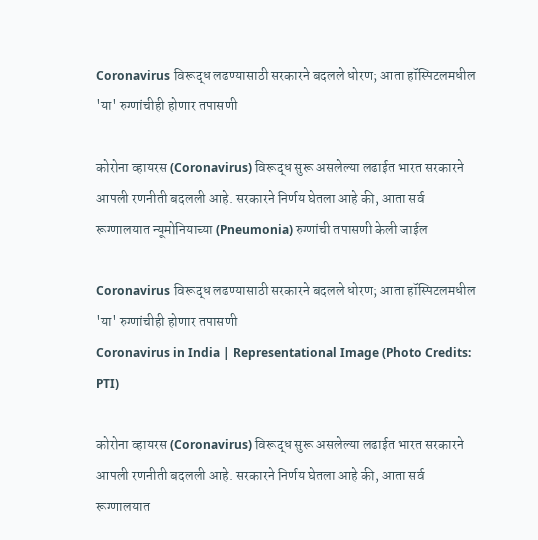Coronavirus विरूद्ध लढण्यासाठी सरकारने बदलले धोरण; आता हॉस्पिटलमधील 'या' रुग्णांचीही होणार तपासणी

कोरोना व्हायरस (Coronavirus) विरूद्ध सुरू असलेल्या लढाईत भारत सरकारने आपली रणनीती बदलली आहे. सरकारने निर्णय घेतला आहे की, आता सर्व रूग्णालयात न्यूमोनियाच्या (Pneumonia) रुग्णांची तपासणी केली जाईल

Coronavirus विरूद्ध लढण्यासाठी सरकारने बदलले धोरण; आता हॉस्पिटलमधील 'या' रुग्णांचीही होणार तपासणी
Coronavirus in India | Representational Image (Photo Credits: PTI)

कोरोना व्हायरस (Coronavirus) विरूद्ध सुरू असलेल्या लढाईत भारत सरकारने आपली रणनीती बदलली आहे. सरकारने निर्णय घेतला आहे की, आता सर्व रूग्णालयात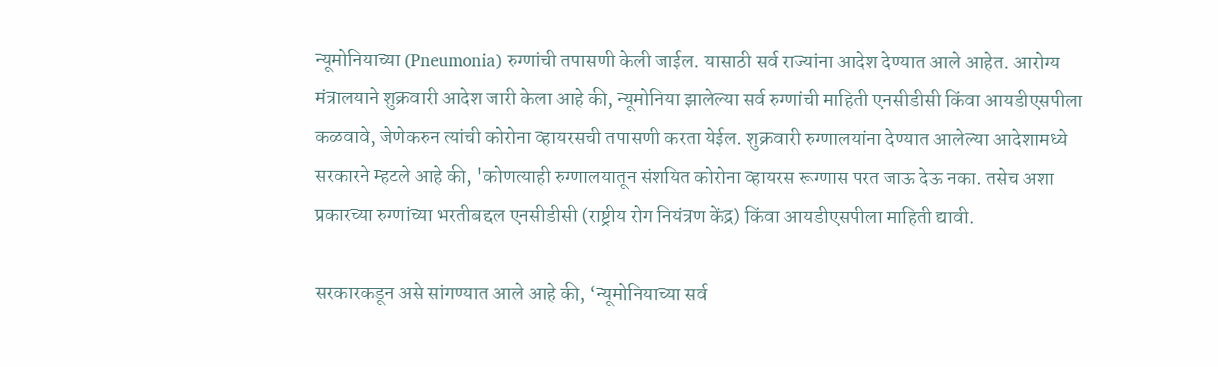न्यूमोनियाच्या (Pneumonia) रुग्णांची तपासणी केली जाईल. यासाठी सर्व राज्यांना आदेश देण्यात आले आहेत. आरोग्य मंत्रालयाने शुक्रवारी आदेश जारी केला आहे की, न्यूमोनिया झालेल्या सर्व रुग्णांची माहिती एनसीडीसी किंवा आयडीएसपीला कळवावे, जेणेकरुन त्यांची कोरोना व्हायरसची तपासणी करता येईल. शुक्रवारी रुग्णालयांना देण्यात आलेल्या आदेशामध्ये सरकारने म्हटले आहे की, 'कोणत्याही रुग्णालयातून संशयित कोरोना व्हायरस रूग्णास परत जाऊ देऊ नका. तसेच अशा प्रकारच्या रुग्णांच्या भरतीबद्दल एनसीडीसी (राष्ट्रीय रोग नियंत्रण केंद्र) किंवा आयडीएसपीला माहिती द्यावी.

सरकारकडून असे सांगण्यात आले आहे की, ‘न्यूमोनियाच्या सर्व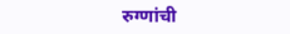रुग्णांची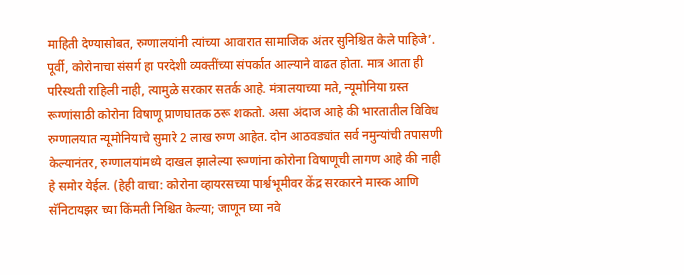माहिती देण्यासोबत, रुग्णालयांनी त्यांच्या आवारात सामाजिक अंतर सुनिश्चित केले पाहिजे’. पूर्वी, कोरोनाचा संसर्ग हा परदेशी व्यक्तींच्या संपर्कात आल्याने वाढत होता. मात्र आता ही परिस्थती राहिली नाही, त्यामुळे सरकार सतर्क आहे. मंत्रालयाच्या मते, न्यूमोनिया ग्रस्त रूग्णांसाठी कोरोना विषाणू प्राणघातक ठरू शकतो. असा अंदाज आहे की भारतातील विविध रुग्णालयात न्यूमोनियाचे सुमारे 2 लाख रुग्ण आहेत. दोन आठवड्यांत सर्व नमुन्यांची तपासणी केल्यानंतर, रुग्णालयांमध्ये दाखल झालेल्या रूग्णांना कोरोना विषाणूची लागण आहे की नाही हे समोर येईल. (हेही वाचा: कोरोना व्हायरसच्या पार्श्वभूमीवर केंद्र सरकारने मास्क आणि सॅनिटायझर च्या किंमती निश्चित केल्या; जाणून घ्या नवे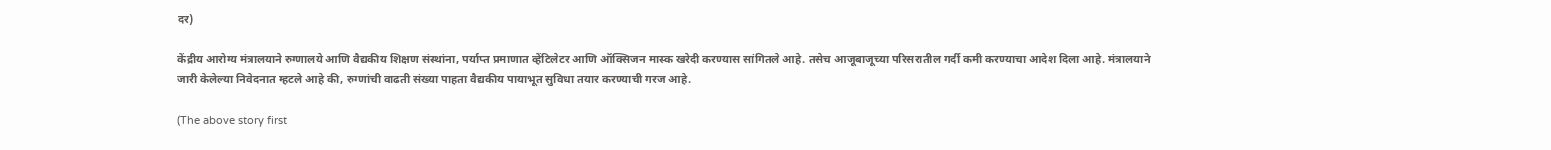दर)

केंद्रीय आरोग्य मंत्रालयाने रुग्णालये आणि वैद्यकीय शिक्षण संस्थांना, पर्याप्त प्रमाणात व्हेंटिलेटर आणि ऑक्सिजन मास्क खरेदी करण्यास सांगितले आहे. तसेच आजूबाजूच्या परिसरातील गर्दी कमी करण्याचा आदेश दिला आहे. मंत्रालयाने जारी केलेल्या निवेदनात म्हटले आहे की, रुग्णांची वाढती संख्या पाहता वैद्यकीय पायाभूत सुविधा तयार करण्याची गरज आहे.

(The above story first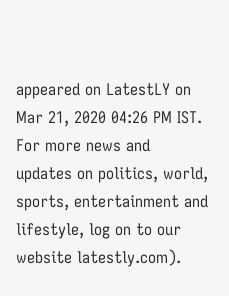appeared on LatestLY on Mar 21, 2020 04:26 PM IST. For more news and updates on politics, world, sports, entertainment and lifestyle, log on to our website latestly.com).